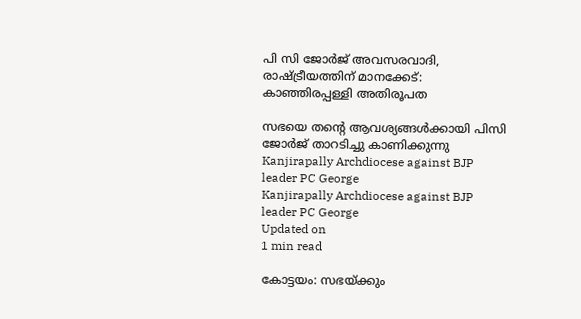പി സി ജോര്‍ജ് അവസരവാദി, രാഷ്ട്രീയത്തിന് മാനക്കേട്: കാഞ്ഞിരപ്പള്ളി അതിരൂപത

സഭയെ തന്റെ ആവശ്യങ്ങള്‍ക്കായി പിസി ജോര്‍ജ് താറടിച്ചു കാണിക്കുന്നു
Kanjirapally Archdiocese against BJP leader PC George
Kanjirapally Archdiocese against BJP leader PC George
Updated on
1 min read

കോട്ടയം: സഭയ്ക്കും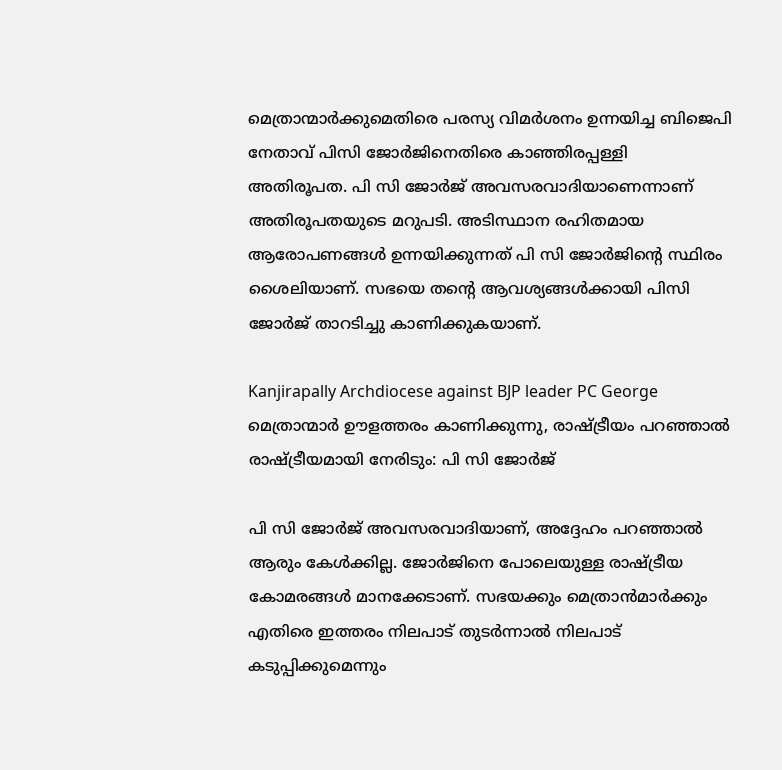മെത്രാന്മാര്‍ക്കുമെതിരെ പരസ്യ വിമര്‍ശനം ഉന്നയിച്ച ബിജെപി നേതാവ് പിസി ജോര്‍ജിനെതിരെ കാഞ്ഞിരപ്പള്ളി അതിരൂപത. പി സി ജോര്‍ജ് അവസരവാദിയാണെന്നാണ് അതിരൂപതയുടെ മറുപടി. അടിസ്ഥാന രഹിതമായ ആരോപണങ്ങള്‍ ഉന്നയിക്കുന്നത് പി സി ജോര്‍ജിന്റെ സ്ഥിരം ശൈലിയാണ്. സഭയെ തന്റെ ആവശ്യങ്ങള്‍ക്കായി പിസി ജോര്‍ജ് താറടിച്ചു കാണിക്കുകയാണ്.

Kanjirapally Archdiocese against BJP leader PC George
മെത്രാന്മാര്‍ ഊളത്തരം കാണിക്കുന്നു, രാഷ്ട്രീയം പറഞ്ഞാല്‍ രാഷ്ട്രീയമായി നേരിടും: പി സി ജോര്‍ജ്

പി സി ജോര്‍ജ് അവസരവാദിയാണ്, അദ്ദേഹം പറഞ്ഞാല്‍ ആരും കേള്‍ക്കില്ല. ജോര്‍ജിനെ പോലെയുള്ള രാഷ്ട്രീയ കോമരങ്ങള്‍ മാനക്കേടാണ്. സഭയക്കും മെത്രാന്‍മാര്‍ക്കും എതിരെ ഇത്തരം നിലപാട് തുടര്‍ന്നാല്‍ നിലപാട് കടുപ്പിക്കുമെന്നും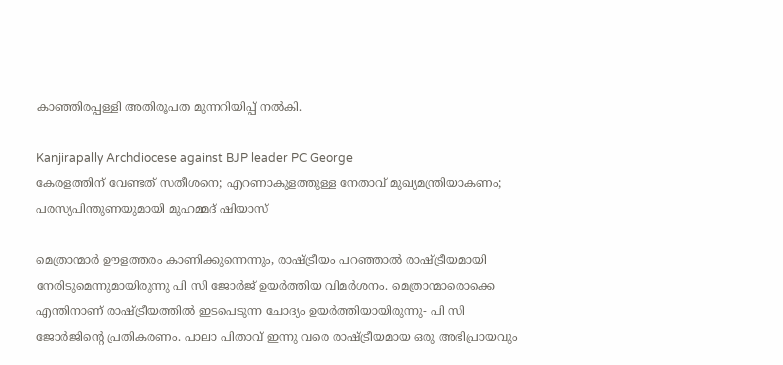കാഞ്ഞിരപ്പള്ളി അതിരൂപത മുന്നറിയിപ്പ് നല്‍കി.

Kanjirapally Archdiocese against BJP leader PC George
കേരളത്തിന് വേണ്ടത് സതീശനെ; എറണാകുളത്തുള്ള നേതാവ് മുഖ്യമന്ത്രിയാകണം; പരസ്യപിന്തുണയുമായി മുഹമ്മദ് ഷിയാസ്

മെത്രാന്മാര്‍ ഊളത്തരം കാണിക്കുന്നെന്നും, രാഷ്ട്രീയം പറഞ്ഞാല്‍ രാഷ്ട്രീയമായി നേരിടുമെന്നുമായിരുന്നു പി സി ജോര്‍ജ് ഉയര്‍ത്തിയ വിമര്‍ശനം. മെത്രാന്മാരൊക്കെ എന്തിനാണ് രാഷ്ട്രീയത്തില്‍ ഇടപെടുന്ന ചോദ്യം ഉയര്‍ത്തിയായിരുന്നു- പി സി ജോര്‍ജിന്റെ പ്രതികരണം. പാലാ പിതാവ് ഇന്നു വരെ രാഷ്ട്രീയമായ ഒരു അഭിപ്രായവും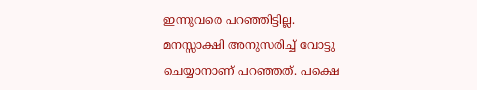ഇന്നുവരെ പറഞ്ഞിട്ടില്ല. മനസ്സാക്ഷി അനുസരിച്ച് വോട്ടു ചെയ്യാനാണ് പറഞ്ഞത്. പക്ഷെ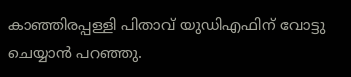കാഞ്ഞിരപ്പള്ളി പിതാവ് യുഡിഎഫിന് വോട്ടു ചെയ്യാന്‍ പറഞ്ഞു.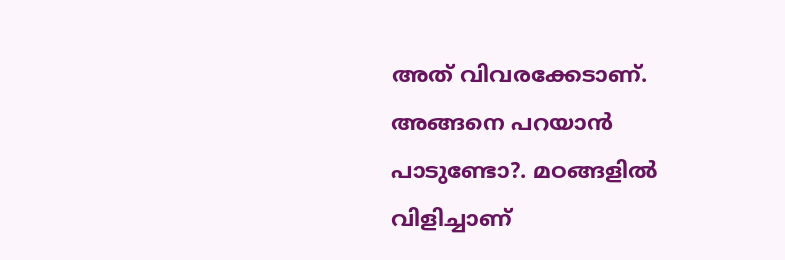അത് വിവരക്കേടാണ്. അങ്ങനെ പറയാന്‍ പാടുണ്ടോ?. മഠങ്ങളില്‍ വിളിച്ചാണ്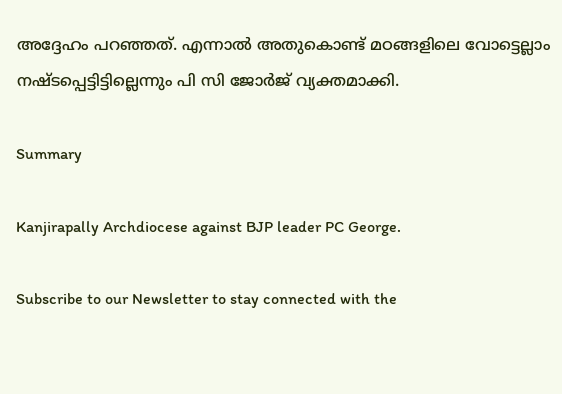അദ്ദേഹം പറഞ്ഞത്. എന്നാല്‍ അതുകൊണ്ട് മഠങ്ങളിലെ വോട്ടെല്ലാം നഷ്ടപ്പെട്ടിട്ടില്ലെന്നും പി സി ജോര്‍ജ് വ്യക്തമാക്കി.

Summary

Kanjirapally Archdiocese against BJP leader PC George.

Subscribe to our Newsletter to stay connected with the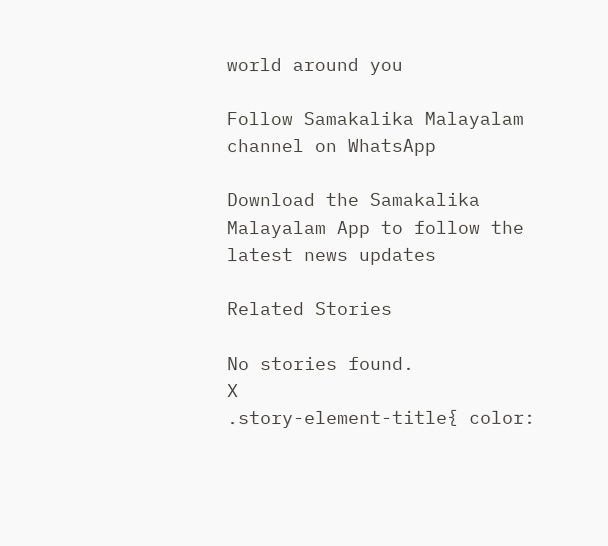world around you

Follow Samakalika Malayalam channel on WhatsApp

Download the Samakalika Malayalam App to follow the latest news updates

Related Stories

No stories found.
X
.story-element-title{ color: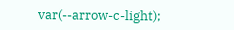var(--arrow-c-light);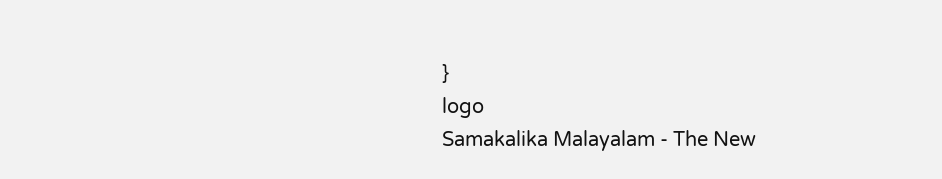}
logo
Samakalika Malayalam - The New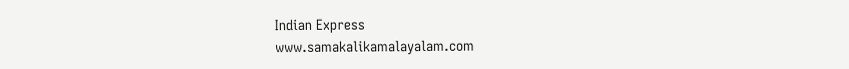Indian Express
www.samakalikamalayalam.com